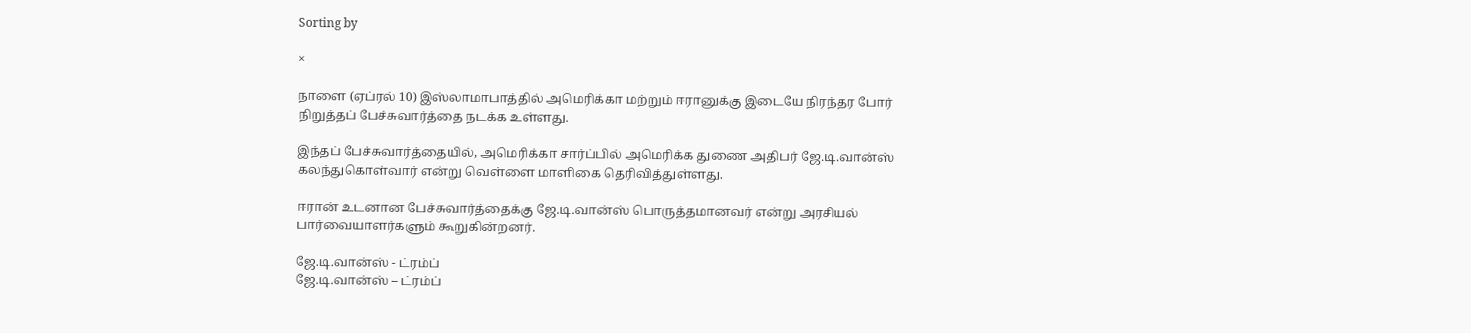Sorting by

×

நாளை (ஏப்ரல் 10) இஸ்லாமாபாத்தில் அமெரிக்கா மற்றும் ஈரானுக்கு இடையே நிரந்தர போர் நிறுத்தப் பேச்சுவார்த்தை நடக்க உள்ளது.

இந்தப் பேச்சுவார்த்தையில், அமெரிக்கா சார்ப்பில் அமெரிக்க துணை அதிபர் ஜே.டி.வான்ஸ் கலந்துகொள்வார் என்று வெள்ளை மாளிகை தெரிவித்துள்ளது.

ஈரான் உடனான பேச்சுவார்த்தைக்கு ஜே.டி.வான்ஸ் பொருத்தமானவர் என்று அரசியல் பார்வையாளர்களும் கூறுகின்றனர்.

ஜே.டி.வான்ஸ் - ட்ரம்ப்
ஜே.டி.வான்ஸ் – ட்ரம்ப்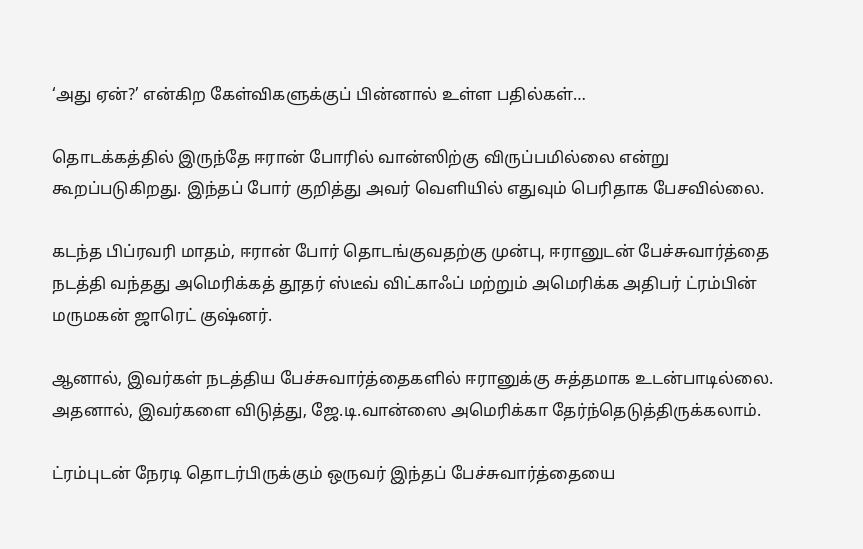‘அது ஏன்?’ என்கிற கேள்விகளுக்குப் பின்னால் உள்ள பதில்கள்…

தொடக்கத்தில் இருந்தே ஈரான் போரில் வான்ஸிற்கு விருப்பமில்லை என்று கூறப்படுகிறது. இந்தப் போர் குறித்து அவர் வெளியில் எதுவும் பெரிதாக பேசவில்லை.

கடந்த பிப்ரவரி மாதம், ஈரான் போர் தொடங்குவதற்கு முன்பு, ஈரானுடன் பேச்சுவார்த்தை நடத்தி வந்தது அமெரிக்கத் தூதர் ஸ்டீவ் விட்காஃப் மற்றும் அமெரிக்க அதிபர் ட்ரம்பின் மருமகன் ஜாரெட் குஷ்னர்.

ஆனால், இவர்கள் நடத்திய பேச்சுவார்த்தைகளில் ஈரானுக்கு சுத்தமாக உடன்பாடில்லை. அதனால், இவர்களை விடுத்து, ஜே.டி.வான்ஸை அமெரிக்கா தேர்ந்தெடுத்திருக்கலாம்.

ட்ரம்புடன் நேரடி தொடர்பிருக்கும் ஒருவர் இந்தப் பேச்சுவார்த்தையை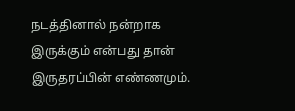நடத்தினால் நன்றாக இருக்கும் என்பது தான் இருதரப்பின் எண்ணமும்.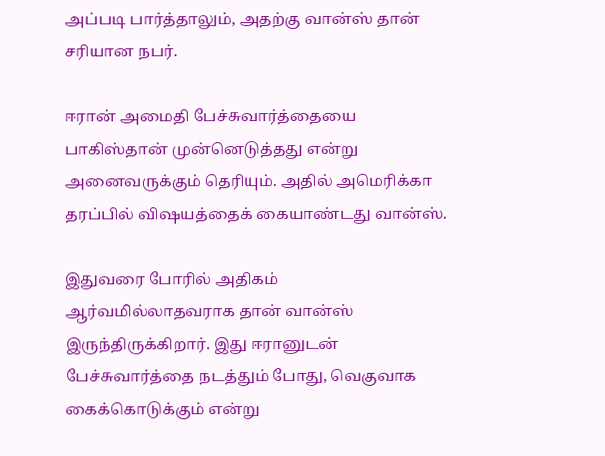அப்படி பார்த்தாலும், அதற்கு வான்ஸ் தான் சரியான நபர்.

ஈரான் அமைதி பேச்சுவார்த்தையை பாகிஸ்தான் முன்னெடுத்தது என்று அனைவருக்கும் தெரியும். அதில் அமெரிக்கா தரப்பில் விஷயத்தைக் கையாண்டது வான்ஸ்.

இதுவரை போரில் அதிகம் ஆர்வமில்லாதவராக தான் வான்ஸ் இருந்திருக்கிறார். இது ஈரானுடன் பேச்சுவார்த்தை நடத்தும் போது, வெகுவாக கைக்கொடுக்கும் என்று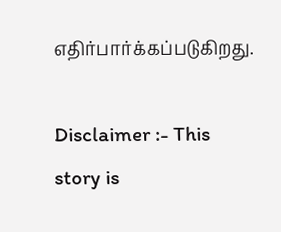எதிர்பார்க்கப்படுகிறது.

Disclaimer :- This story is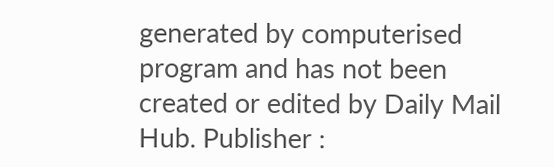generated by computerised program and has not been created or edited by Daily Mail Hub. Publisher :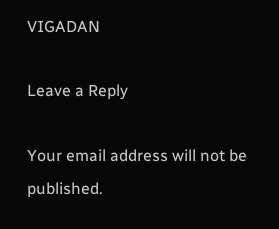VIGADAN

Leave a Reply

Your email address will not be published.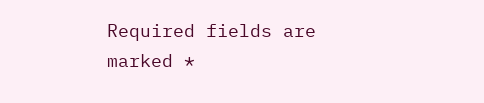Required fields are marked *